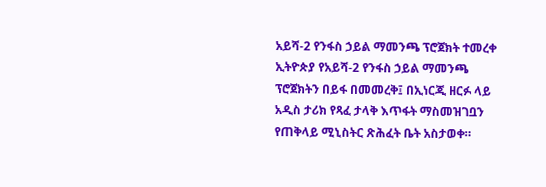አይሻ-2 የንፋስ ኃይል ማመንጫ ፕሮጀክት ተመረቀ
ኢትዮጵያ የአይሻ-2 የንፋስ ኃይል ማመንጫ ፕሮጀክትን በይፋ በመመረቅ፤ በኢነርጂ ዘርፉ ላይ አዲስ ታሪክ የጻፈ ታላቅ እጥፋት ማስመዝገቧን የጠቅላይ ሚኒስትር ጽሕፈት ቤት አስታወቀ።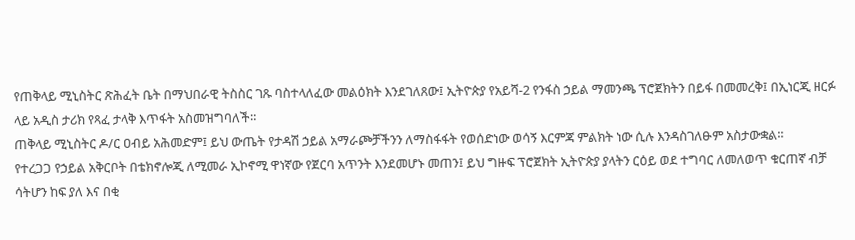የጠቅላይ ሚኒስትር ጽሕፈት ቤት በማህበራዊ ትስስር ገጹ ባስተላለፈው መልዕክት እንደገለጸው፤ ኢትዮጵያ የአይሻ-2 የንፋስ ኃይል ማመንጫ ፕሮጀክትን በይፋ በመመረቅ፤ በኢነርጂ ዘርፉ ላይ አዲስ ታሪክ የጻፈ ታላቅ እጥፋት አስመዝግባለች።
ጠቅላይ ሚኒስትር ዶ/ር ዐብይ አሕመድም፤ ይህ ውጤት የታዳሽ ኃይል አማራጮቻችንን ለማስፋፋት የወሰድነው ወሳኝ እርምጃ ምልክት ነው ሲሉ እንዳስገለፁም አስታውቋል።
የተረጋጋ የኃይል አቅርቦት በቴክኖሎጂ ለሚመራ ኢኮኖሚ ዋነኛው የጀርባ አጥንት እንደመሆኑ መጠን፤ ይህ ግዙፍ ፕሮጀክት ኢትዮጵያ ያላትን ርዕይ ወደ ተግባር ለመለወጥ ቁርጠኛ ብቻ ሳትሆን ከፍ ያለ እና በቂ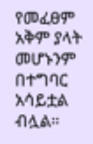የመፈፀም አቅም ያላት መሆኑንም በተግባር አሳይቷል ብሏል።